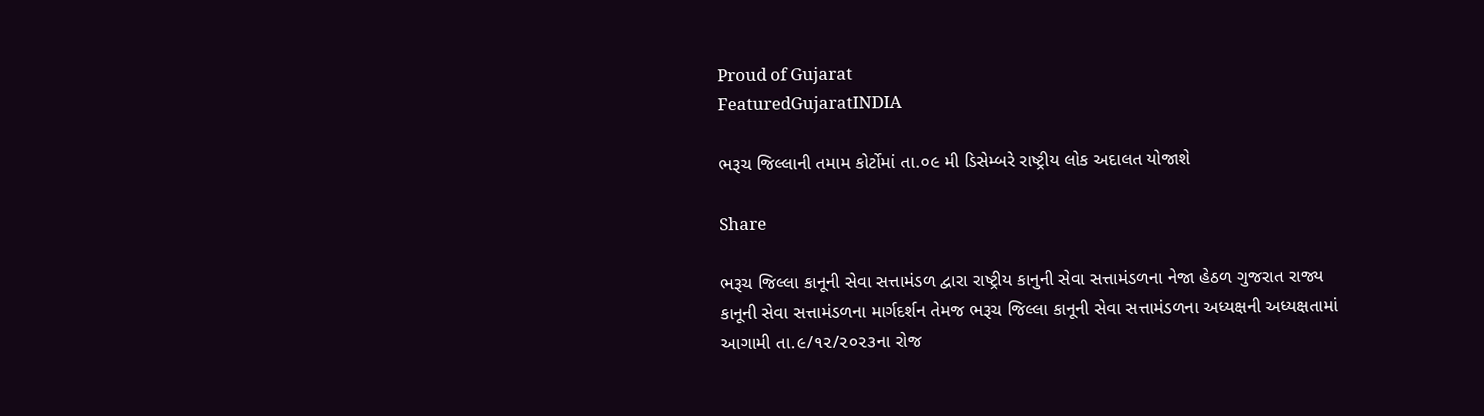Proud of Gujarat
FeaturedGujaratINDIA

ભરૂચ જિલ્લાની તમામ કોર્ટોમાં તા.૦૯ મી ડિસેમ્બરે રાષ્ટ્રીય લોક અદાલત યોજાશે

Share

ભરૂચ જિલ્લા કાનૂની સેવા સત્તામંડળ દ્વારા રાષ્ટ્રીય કાનુની સેવા સત્તામંડળના નેજા હેઠળ ગુજરાત રાજ્ય કાનૂની સેવા સત્તામંડળના માર્ગદર્શન તેમજ ભરૂચ જિલ્લા કાનૂની સેવા સત્તામંડળના અધ્યક્ષની અધ્યક્ષતામાં આગામી તા.૯/૧૨/૨૦૨૩ના રોજ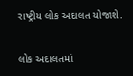રાષ્ટ્રીય લોક અદાલત યોજાશે.

લોક અદાલતમાં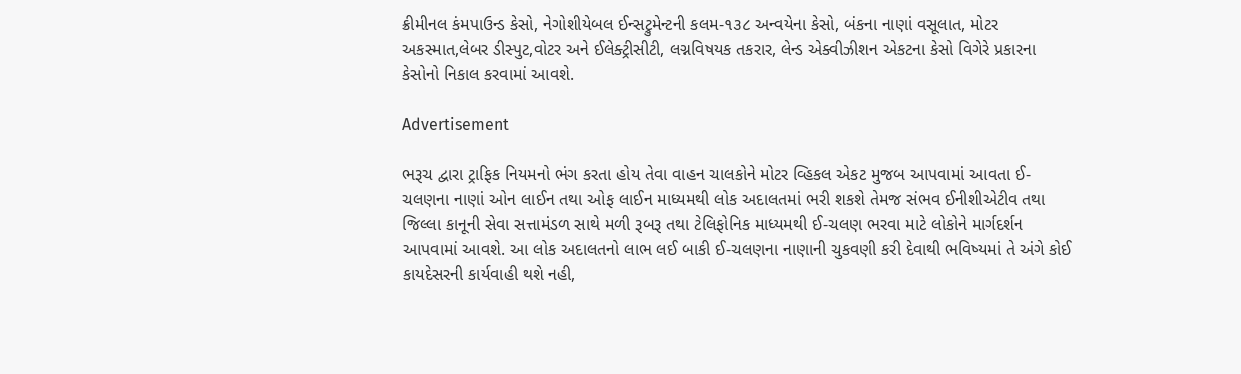ક્રીમીનલ કંમપાઉન્ડ કેસો, નેગોશીયેબલ ઈન્સટ્રુમેન્ટની કલમ-૧૩૮ અન્વયેના કેસો, બંકના નાણાં વસૂલાત, મોટર અકસ્માત,લેબર ડીસ્પુટ,વોટર અને ઈલેક્ટ્રીસીટી, લગ્નવિષયક તકરાર, લેન્ડ એક્વીઝીશન એકટના કેસો વિગેરે પ્રકારના કેસોનો નિકાલ કરવામાં આવશે.

Advertisement

ભરૂચ દ્વારા ટ્રાફિક નિયમનો ભંગ કરતા હોય તેવા વાહન ચાલકોને મોટર વ્હિકલ એકટ મુજબ આપવામાં આવતા ઈ-ચલણના નાણાં ઓન લાઈન તથા ઓફ લાઈન માધ્યમથી લોક અદાલતમાં ભરી શકશે તેમજ સંભવ ઈનીશીએટીવ તથા જિલ્લા કાનૂની સેવા સત્તામંડળ સાથે મળી રૂબરૂ તથા ટેલિફોનિક માધ્યમથી ઈ-ચલણ ભરવા માટે લોકોને માર્ગદર્શન આપવામાં આવશે. આ લોક અદાલતનો લાભ લઈ બાકી ઈ-ચલણના નાણાની ચુકવણી કરી દેવાથી ભવિષ્યમાં તે અંગે કોઈ કાયદેસરની કાર્યવાહી થશે નહી,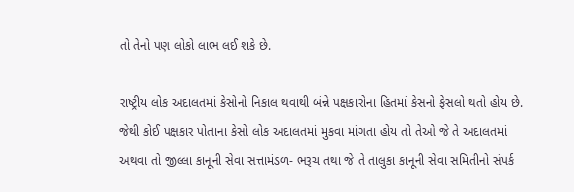તો તેનો પણ લોકો લાભ લઈ શકે છે.

રાષ્ટ્રીય લોક અદાલતમાં કેસોનો નિકાલ થવાથી બંન્ને પક્ષકારોના હિતમાં કેસનો ફેસલો થતો હોય છે. જેથી કોઈ પક્ષકાર પોતાના કેસો લોક અદાલતમાં મુકવા માંગતા હોય તો તેઓ જે તે અદાલતમાં અથવા તો જીલ્લા કાનૂની સેવા સત્તામંડળ- ભરૂચ તથા જે તે તાલુકા કાનૂની સેવા સમિતીનો સંપર્ક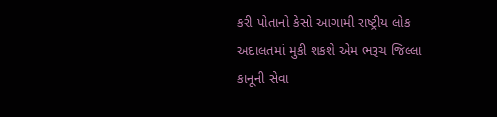કરી પોતાનો કેસો આગામી રાષ્ટ્રીય લોક અદાલતમાં મુકી શકશે એમ ભરૂચ જિલ્લા કાનૂની સેવા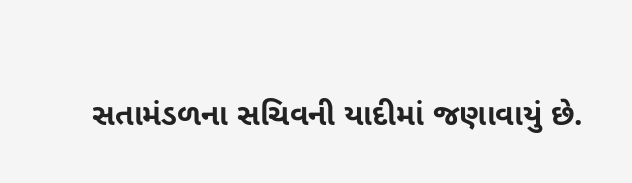સતામંડળના સચિવની યાદીમાં જણાવાયું છે.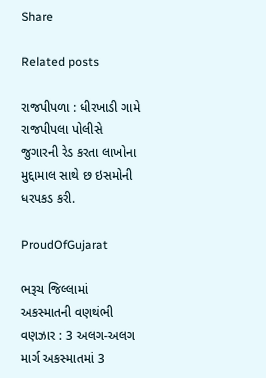Share

Related posts

રાજપીપળા : ધીરખાડી ગામે રાજપીપલા પોલીસે જુગારની રેડ કરતા લાખોના મુદ્દામાલ સાથે છ ઇસમોની ધરપકડ કરી.

ProudOfGujarat

ભરૂચ જિલ્લામાં અકસ્માતની વણથંભી વણઝાર : 3 અલગ-અલગ માર્ગ અકસ્માતમાં 3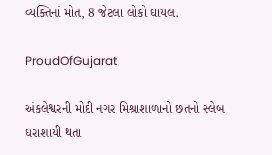વ્યક્તિનાં મોત, 8 જેટલા લોકો ઘાયલ.

ProudOfGujarat

અંકલેશ્વરની મોદી નગર મિશ્રાશાળાનો છતનો સ્લેબ ધરાશાયી થતા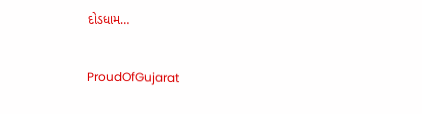દોડધામ…

ProudOfGujarat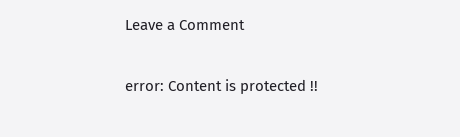Leave a Comment

error: Content is protected !!